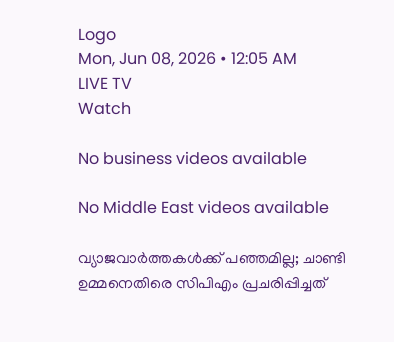Logo
Mon, Jun 08, 2026 • 12:05 AM
LIVE TV
Watch

No business videos available

No Middle East videos available

വ്യാജവാര്‍ത്തകള്‍ക്ക് പഞ്ഞമില്ല; ചാണ്ടി ഉമ്മനെതിരെ സിപിഎം പ്രചരിപ്പിച്ചത്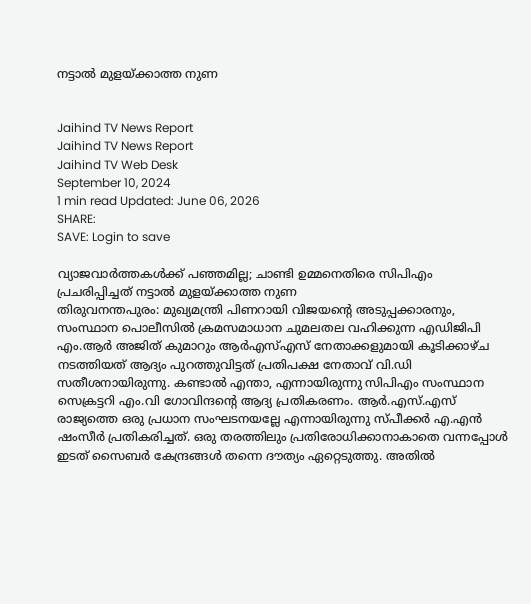നട്ടാല്‍ മുളയ്ക്കാത്ത നുണ


Jaihind TV News Report
Jaihind TV News Report
Jaihind TV Web Desk
September 10, 2024
1 min read Updated: June 06, 2026
SHARE:
SAVE: Login to save

വ്യാജവാര്‍ത്തകള്‍ക്ക് പഞ്ഞമില്ല; ചാണ്ടി ഉമ്മനെതിരെ സിപിഎം പ്രചരിപ്പിച്ചത് നട്ടാല്‍ മുളയ്ക്കാത്ത നുണ
തിരുവനന്തപുരം: മുഖ്യമന്ത്രി പിണറായി വിജയന്റെ അടുപ്പക്കാരനും, സംസ്ഥാന പൊലീസില്‍ ക്രമസമാധാന ചുമലതല വഹിക്കുന്ന എഡിജിപി എം.ആര്‍ അജിത് കുമാറും ആര്‍എസ്എസ് നേതാക്കളുമായി കൂടിക്കാഴ്ച നടത്തിയത് ആദ്യം പുറത്തുവിട്ടത് പ്രതിപക്ഷ നേതാവ് വി.ഡി സതീശനായിരുന്നു. കണ്ടാല്‍ എന്താ, എന്നായിരുന്നു സിപിഎം സംസ്ഥാന സെക്രട്ടറി എം.വി ഗോവിന്ദന്റെ ആദ്യ പ്രതികരണം. ആര്‍.എസ്.എസ് രാജ്യത്തെ ഒരു പ്രധാന സംഘടനയല്ലേ എന്നായിരുന്നു സ്പീക്കര്‍ എ.എന്‍ ഷംസീര്‍ പ്രതികരിച്ചത്. ഒരു തരത്തിലും പ്രതിരോധിക്കാനാകാതെ വന്നപ്പോള്‍ ഇടത് സൈബര്‍ കേന്ദ്രങ്ങള്‍ തന്നെ ദൗത്യം ഏറ്റെടുത്തു. അതില്‍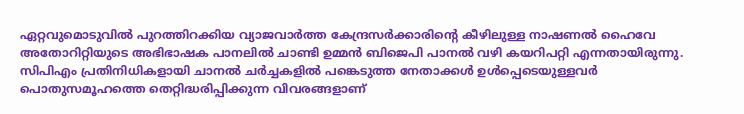ഏറ്റവുമൊടുവില്‍ പുറത്തിറക്കിയ വ്യാജവാര്‍ത്ത കേന്ദ്രസര്‍ക്കാരിന്റെ കീഴിലുള്ള നാഷണല്‍ ഹൈവേ അതോറിറ്റിയുടെ അഭിഭാഷക പാനലില്‍ ചാണ്ടി ഉമ്മന്‍ ബിജെപി പാനല്‍ വഴി കയറിപറ്റി എന്നതായിരുന്നു. സിപിഎം പ്രതിനിധികളായി ചാനല്‍ ചര്‍ച്ചകളില്‍ പങ്കെടുത്ത നേതാക്കള്‍ ഉള്‍പ്പെടെയുള്ളവര്‍ പൊതുസമൂഹത്തെ തെറ്റിദ്ധരിപ്പിക്കുന്ന വിവരങ്ങളാണ്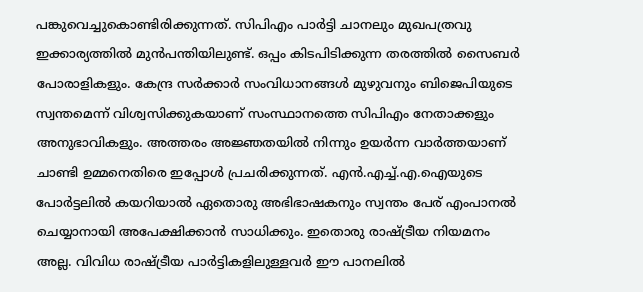പങ്കുവെച്ചുകൊണ്ടിരിക്കുന്നത്. സിപിഎം പാര്‍ട്ടി ചാനലും മുഖപത്രവു ഇക്കാര്യത്തില്‍ മുന്‍പന്തിയിലുണ്ട്. ഒപ്പം കിടപിടിക്കുന്ന തരത്തില്‍ സൈബര്‍ പോരാളികളും. കേന്ദ്ര സര്‍ക്കാര്‍ സംവിധാനങ്ങള്‍ മുഴുവനും ബിജെപിയുടെ സ്വന്തമെന്ന് വിശ്വസിക്കുകയാണ് സംസ്ഥാനത്തെ സിപിഎം നേതാക്കളും അനുഭാവികളും. അത്തരം അജ്ഞതയില്‍ നിന്നും ഉയര്‍ന്ന വാര്‍ത്തയാണ് ചാണ്ടി ഉമ്മനെതിരെ ഇപ്പോള്‍ പ്രചരിക്കുന്നത്. എന്‍.എച്ച്.എ.ഐയുടെ പോര്‍ട്ടലില്‍ കയറിയാല്‍ ഏതൊരു അഭിഭാഷകനും സ്വന്തം പേര് എംപാനല്‍ ചെയ്യാനായി അപേക്ഷിക്കാന്‍ സാധിക്കും. ഇതൊരു രാഷ്ട്രീയ നിയമനം അല്ല. വിവിധ രാഷ്ട്രീയ പാര്‍ട്ടികളിലുള്ളവര്‍ ഈ പാനലില്‍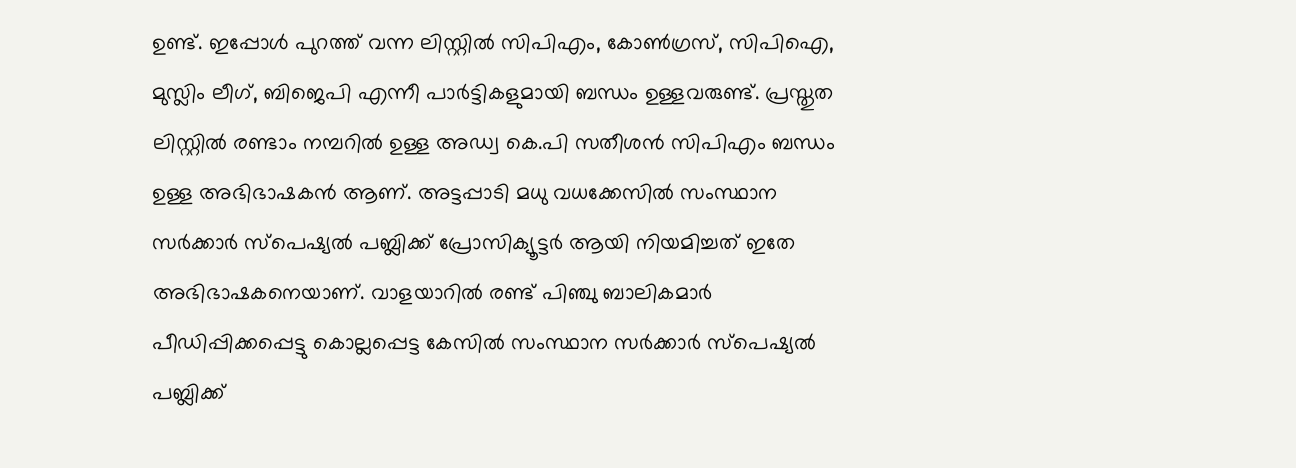ഉണ്ട്. ഇപ്പോള്‍ പുറത്ത് വന്ന ലിസ്റ്റില്‍ സിപിഎം, കോണ്‍ഗ്രസ്, സിപിഐ, മുസ്ലിം ലീഗ്, ബിജെപി എന്നീ പാര്‍ട്ടികളുമായി ബന്ധം ഉള്ളവരുണ്ട്. പ്രസ്തുത ലിസ്റ്റില്‍ രണ്ടാം നമ്പറില്‍ ഉള്ള അഡ്വ കെ.പി സതീശന്‍ സിപിഎം ബന്ധം ഉള്ള അഭിഭാഷകന്‍ ആണ്. അട്ടപ്പാടി മധു വധക്കേസില്‍ സംസ്ഥാന സര്‍ക്കാര്‍ സ്‌പെഷ്യല്‍ പബ്ലിക്ക് പ്രോസിക്യൂട്ടര്‍ ആയി നിയമിച്ചത് ഇതേ അഭിഭാഷകനെയാണ്. വാളയാറില്‍ രണ്ട് പിഞ്ചു ബാലികമാര്‍ പീഡിപ്പിക്കപ്പെട്ടു കൊല്ലപ്പെട്ട കേസില്‍ സംസ്ഥാന സര്‍ക്കാര്‍ സ്‌പെഷ്യല്‍ പബ്ലിക്ക്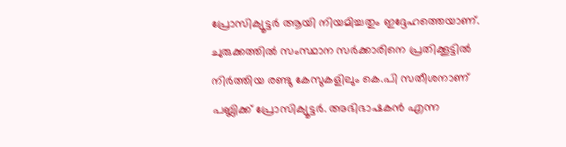പ്രോസിക്യൂട്ടര്‍ ആയി നിയമിച്ചതും ഇദ്ദേഹത്തെയാണ്. ചുരുക്കത്തില്‍ സംസ്ഥാന സര്‍ക്കാരിനെ പ്രതിക്കൂട്ടില്‍ നിര്‍ത്തിയ രണ്ടു കേസുകളിലും കെ.പി സതീശനാണ് പബ്ലിക്ക് പ്രോസിക്യൂട്ടര്‍. അഭിഭാഷകന്‍ എന്ന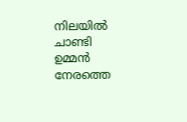നിലയില്‍ ചാണ്ടി ഉമ്മന്‍ നേരത്തെ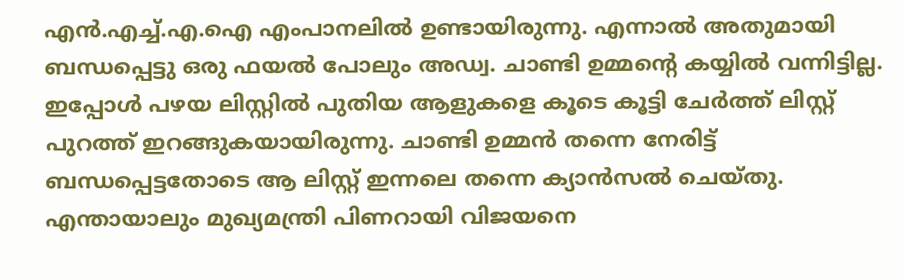എന്‍.എച്ച്.എ.ഐ എംപാനലില്‍ ഉണ്ടായിരുന്നു. എന്നാല്‍ അതുമായി ബന്ധപ്പെട്ടു ഒരു ഫയല്‍ പോലും അഡ്വ. ചാണ്ടി ഉമ്മന്റെ കയ്യില്‍ വന്നിട്ടില്ല. ഇപ്പോള്‍ പഴയ ലിസ്റ്റില്‍ പുതിയ ആളുകളെ കൂടെ കൂട്ടി ചേര്‍ത്ത് ലിസ്റ്റ് പുറത്ത് ഇറങ്ങുകയായിരുന്നു. ചാണ്ടി ഉമ്മന്‍ തന്നെ നേരിട്ട് ബന്ധപ്പെട്ടതോടെ ആ ലിസ്റ്റ് ഇന്നലെ തന്നെ ക്യാന്‍സല്‍ ചെയ്തു. എന്തായാലും മുഖ്യമന്ത്രി പിണറായി വിജയനെ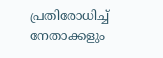പ്രതിരോധിച്ച് നേതാക്കളും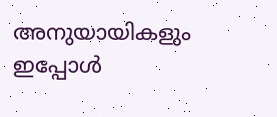അനുയായികളും ഇപ്പോള്‍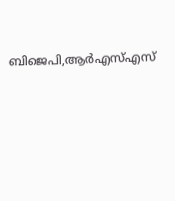ബിജെപി,ആര്‍എസ്എസ്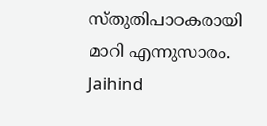സ്തുതിപാഠകരായി മാറി എന്നുസാരം.
Jaihind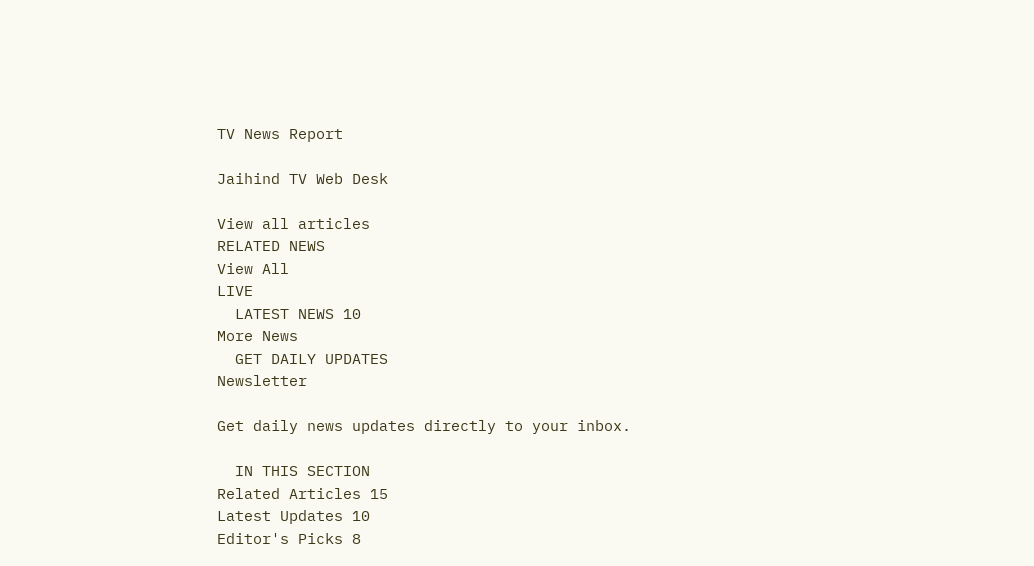TV News Report

Jaihind TV Web Desk

View all articles
RELATED NEWS
View All
LIVE
  LATEST NEWS 10
More News
  GET DAILY UPDATES
Newsletter

Get daily news updates directly to your inbox.

  IN THIS SECTION
Related Articles 15
Latest Updates 10
Editor's Picks 8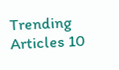Trending Articles 10